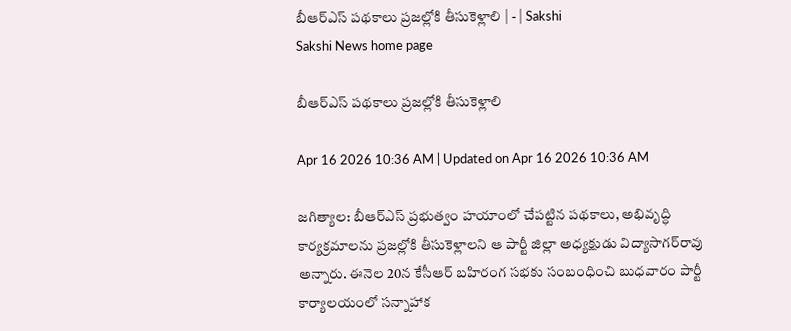బీఆర్‌ఎస్‌ పథకాలు ప్రజల్లోకి తీసుకెళ్లాలి | - | Sakshi
Sakshi News home page

బీఆర్‌ఎస్‌ పథకాలు ప్రజల్లోకి తీసుకెళ్లాలి

Apr 16 2026 10:36 AM | Updated on Apr 16 2026 10:36 AM

జగిత్యాల: బీఆర్‌ఎస్‌ ప్రభుత్వం హయాంలో చేపట్టిన పథకాలు, అభివృద్ధి కార్యక్రమాలను ప్రజల్లోకి తీసుకెళ్లాలని ఆ పార్టీ జిల్లా అధ్యక్షుడు విద్యాసాగర్‌రావు అన్నారు. ఈనెల 20న కేసీఆర్‌ బహిరంగ సభకు సంబంధించి బుధవారం పార్టీ కార్యాలయంలో సన్నాహాక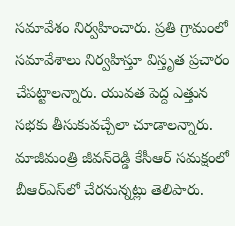సమావేశం నిర్వహించారు. ప్రతి గ్రామంలో సమావేశాలు నిర్వహిస్తూ విస్తృత ప్రచారం చేపట్టాలన్నారు. యువత పెద్ద ఎత్తున సభకు తీసుకువచ్చేలా చూడాలన్నారు. మాజీమంత్రి జీవన్‌రెడ్డి కేసీఆర్‌ సమక్షంలో బీఆర్‌ఎస్‌లో చేరనున్నట్లు తెలిపారు.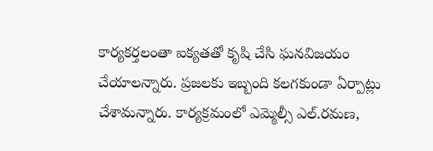కార్యకర్తలంతా ఐక్యతతో కృషి చేసి ఘనవిజయం చేయాలన్నారు. ప్రజలకు ఇబ్బంది కలగకుండా ఏర్పాట్లు చేశామన్నారు. కార్యక్రమంలో ఎమ్మెల్సీ ఎల్‌.రమణ,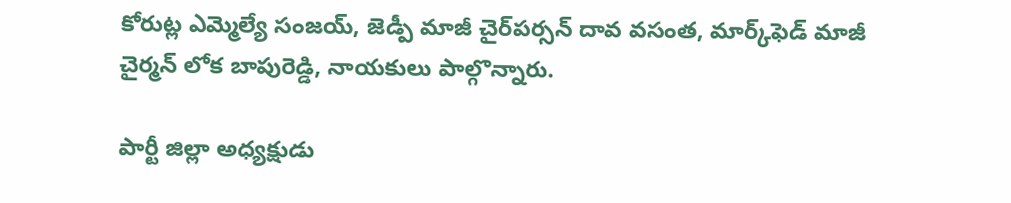కోరుట్ల ఎమ్మెల్యే సంజయ్‌, జెడ్పీ మాజీ చైర్‌పర్సన్‌ దావ వసంత, మార్క్‌ఫెడ్‌ మాజీ చైర్మన్‌ లోక బాపురెడ్డి, నాయకులు పాల్గొన్నారు.

పార్టీ జిల్లా అధ్యక్షుడు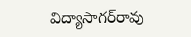విద్యాసాగర్‌రావు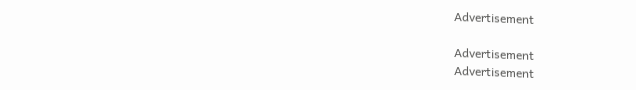Advertisement

Advertisement
Advertisement